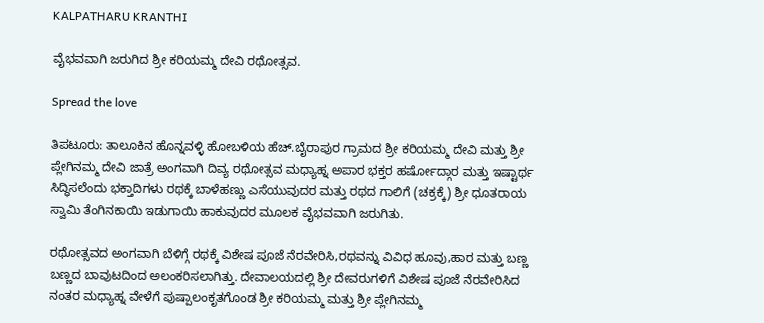KALPATHARU KRANTHI

ವೈಭವವಾಗಿ ಜರುಗಿದ ಶ್ರೀ ಕರಿಯಮ್ಮ ದೇವಿ ರಥೋತ್ಸವ.

Spread the love

ತಿಪಟೂರು: ತಾಲೂಕಿನ ಹೊನ್ನವಳ್ಳಿ ಹೋಬಳಿಯ ಹೆಚ್.ಬೈರಾಪುರ ಗ್ರಾಮದ ಶ್ರೀ ಕರಿಯಮ್ಮ ದೇವಿ ಮತ್ತು ಶ್ರೀ ಪ್ಲೇಗಿನಮ್ಮ ದೇವಿ ಜಾತ್ರೆ ಅಂಗವಾಗಿ ದಿವ್ಯ ರಥೋತ್ಸವ ಮಧ್ಯಾಹ್ನ ಅಪಾರ ಭಕ್ತರ ಹರ್ಷೋದ್ಗಾರ ಮತ್ತು ಇಷ್ಟಾರ್ಥ ಸಿದ್ಧಿಸಲೆಂದು ಭಕ್ತಾದಿಗಳು ರಥಕ್ಕೆ ಬಾಳೆಹಣ್ಣು ಎಸೆಯುವುದರ ಮತ್ತು ರಥದ ಗಾಲಿಗೆ (ಚಕ್ರಕ್ಕೆ) ಶ್ರೀ ಧೂತರಾಯ ಸ್ವಾಮಿ ತೆಂಗಿನಕಾಯಿ ಇಡುಗಾಯಿ ಹಾಕುವುದರ ಮೂಲಕ ವೈಭವವಾಗಿ ಜರುಗಿತು.

ರಥೋತ್ಸವದ ಅಂಗವಾಗಿ ಬೆಳಿಗ್ಗೆ ರಥಕ್ಕೆ ವಿಶೇಷ ಪೂಜೆ ನೆರವೇರಿಸಿ,ರಥವನ್ನು ವಿವಿಧ ಹೂವು,ಹಾರ ಮತ್ತು ಬಣ್ಣ ಬಣ್ಣದ ಬಾವುಟದಿಂದ ಅಲಂಕರಿಸಲಾಗಿತ್ತು. ದೇವಾಲಯದಲ್ಲಿ ಶ್ರೀ ದೇವರುಗಳಿಗೆ ವಿಶೇಷ ಪೂಜೆ ನೆರವೇರಿಸಿದ ನಂತರ ಮಧ್ಯಾಹ್ನ ವೇಳೆಗೆ ಪುಷ್ಪಾಲಂಕೃತಗೊಂಡ ಶ್ರೀ ಕರಿಯಮ್ಮ ಮತ್ತು ಶ್ರೀ ಪ್ಲೇಗಿನಮ್ಮ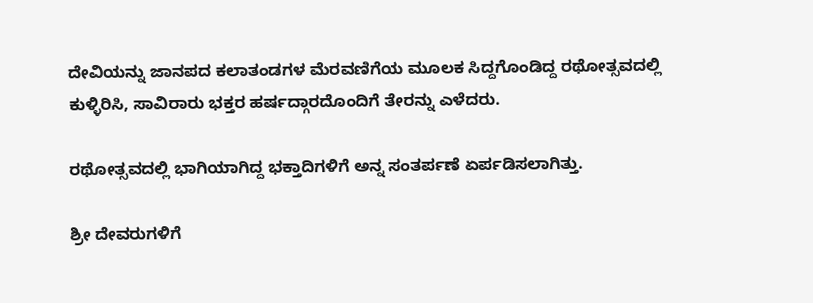ದೇವಿಯನ್ನು ಜಾನಪದ ಕಲಾತಂಡಗಳ ಮೆರವಣಿಗೆಯ ಮೂಲಕ ಸಿದ್ದಗೊಂಡಿದ್ದ ರಥೋತ್ಸವದಲ್ಲಿ ಕುಳ್ಳಿರಿಸಿ, ಸಾವಿರಾರು ಭಕ್ತರ ಹರ್ಷದ್ಗಾರದೊಂದಿಗೆ ತೇರನ್ನು ಎಳೆದರು.

ರಥೋತ್ಸವದಲ್ಲಿ ಭಾಗಿಯಾಗಿದ್ದ ಭಕ್ತಾದಿಗಳಿಗೆ ಅನ್ನ ಸಂತರ್ಪಣೆ ಏರ್ಪಡಿಸಲಾಗಿತ್ತು.

ಶ್ರೀ ದೇವರುಗಳಿಗೆ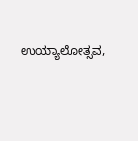ಉಯ್ಯಾಲೋತ್ಸವ,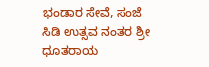ಭಂಡಾರ ಸೇವೆ, ಸಂಜೆ ಸಿಡಿ ಉತ್ಸವ ನಂತರ ಶ್ರೀ ಧೂತರಾಯ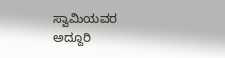ಸ್ವಾಮಿಯವರ ಅದ್ದೂರಿ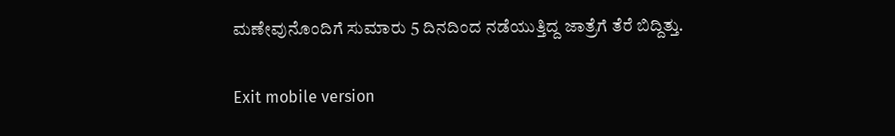ಮಣೇವುನೊಂದಿಗೆ ಸುಮಾರು 5 ದಿನದಿಂದ ನಡೆಯುತ್ತಿದ್ದ ಜಾತ್ರೆಗೆ ತೆರೆ ಬಿದ್ದಿತ್ತು.

Exit mobile version